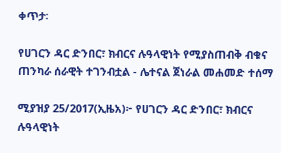ቀጥታ፡

የሀገርን ዳር ድንበር፣ ክብርና ሉዓላዊነት የሚያስጠብቅ ብቁና ጠንካራ ሰራዊት ተገንብቷል - ሌተናል ጀነራል መሐመድ ተሰማ

ሚያዝያ 25/2017(ኢዜአ)፦ የሀገርን ዳር ድንበር፣ ክብርና ሉዓላዊነት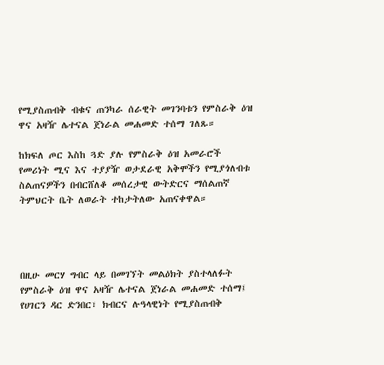የሚያስጠብቅ ብቁና ጠንካራ ሰራዊት መገንባቱን የምስራቅ ዕዝ ዋና አዛዥ ሌተናል ጀነራል መሐመድ ተሰማ ገለጹ።

ከክፍለ ጦር እስከ ጓድ ያሉ የምስራቅ ዕዝ አመራሮች የመሪነት ሚና እና ተያያዥ ወታደራዊ አቅሞችን የሚያጎለብቱ ስልጠናዎችን በብርሸለቆ መሰረታዊ ውትድርና ማሰልጠኛ ትምህርት ቤት ለወራት ተከታትለው አጠናቀዋል።




በዚሁ መርሃ ግብር ላይ በመገኘት መልዕክት ያስተላለፉት የምስራቅ ዕዝ ዋና አዛዥ ሌተናል ጀነራል መሐመድ ተሰማ፤ የሀገርን ዳር ድንበር፣ ክብርና ሉዓላዊነት የሚያስጠብቅ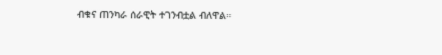ብቁና ጠንካራ ሰራዊት ተገንብቷል ብለዋል።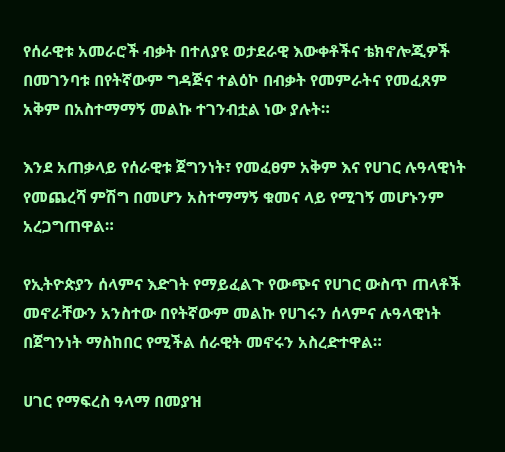የሰራዊቱ አመራሮች ብቃት በተለያዩ ወታደራዊ እውቀቶችና ቴክኖሎጂዎች በመገንባቱ በየትኛውም ግዳጅና ተልዕኮ በብቃት የመምራትና የመፈጸም አቅም በአስተማማኝ መልኩ ተገንብቷል ነው ያሉት።

እንደ አጠቃላይ የሰራዊቱ ጀግንነት፣ የመፈፀም አቅም እና የሀገር ሉዓላዊነት የመጨረሻ ምሽግ በመሆን አስተማማኝ ቁመና ላይ የሚገኝ መሆኑንም አረጋግጠዋል።

የኢትዮጵያን ሰላምና እድገት የማይፈልጉ የውጭና የሀገር ውስጥ ጠላቶች መኖራቸውን አንስተው በየትኛውም መልኩ የሀገሩን ሰላምና ሉዓላዊነት በጀግንነት ማስከበር የሚችል ሰራዊት መኖሩን አስረድተዋል።

ሀገር የማፍረስ ዓላማ በመያዝ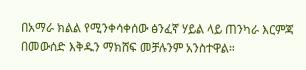በአማራ ክልል የሚንቀሳቀሰው ፅንፈኛ ሃይል ላይ ጠንካራ እርምጃ በመውሰድ እቅዱን ማክሸፍ መቻሉንም አንስተዋል።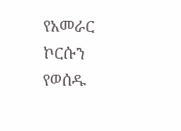የአመራር ኮርሱን የወሰዱ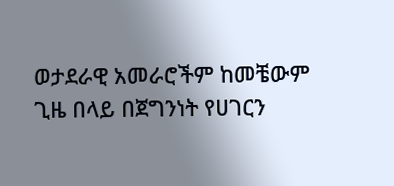ወታደራዊ አመራሮችም ከመቼውም ጊዜ በላይ በጀግንነት የሀገርን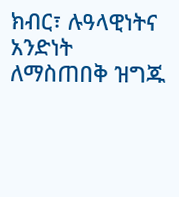ክብር፣ ሉዓላዊነትና አንድነት ለማስጠበቅ ዝግጁ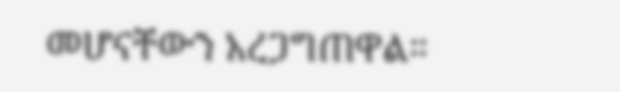መሆናቸውን አረጋግጠዋል።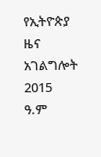የኢትዮጵያ ዜና አገልግሎት
2015
ዓ.ም